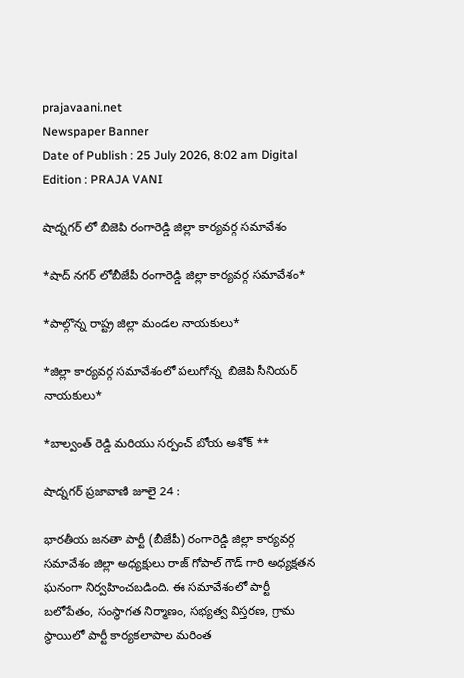prajavaani.net
Newspaper Banner
Date of Publish : 25 July 2026, 8:02 am Digital Edition : PRAJA VANI

షాద్నగర్ లో బిజెపి రంగారెడ్డి జిల్లా కార్యవర్గ సమావేశం

*షాద్ నగర్ లోబీజేపీ రంగారెడ్డి జిల్లా కార్యవర్గ సమావేశం*

*పాల్గొన్న రాష్ట్ర జిల్లా మండల నాయకులు*

*జిల్లా కార్యవర్గ సమావేశంలో పలుగోన్న  బిజెపి సీనియర్ నాయకులు*

*బాల్వంత్ రెడ్డి మరియు సర్పంచ్ బోయ అశోక్ **

షాద్నగర్ ప్రజావాణి జూలై 24 :

భారతీయ జనతా పార్టీ (బీజేపీ) రంగారెడ్డి జిల్లా కార్యవర్గ సమావేశం జిల్లా అధ్యక్షులు రాజ్‌ గోపాల్ గౌడ్ గారి అధ్యక్షతన ఘనంగా నిర్వహించబడింది. ఈ సమావేశంలో పార్టీ బలోపేతం, సంస్థాగత నిర్మాణం, సభ్యత్వ విస్తరణ, గ్రామ స్థాయిలో పార్టీ కార్యకలాపాల మరింత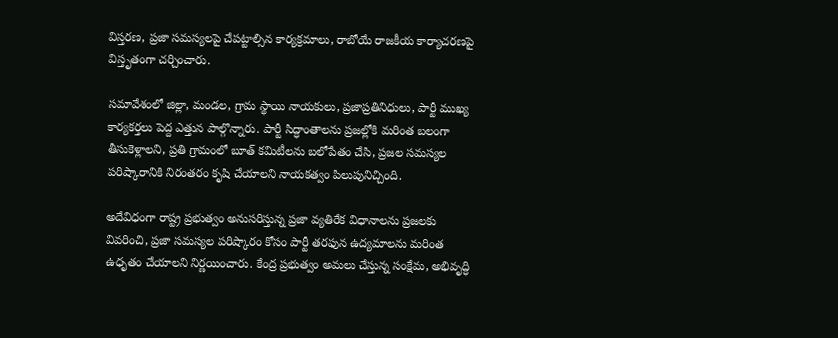విస్తరణ, ప్రజా సమస్యలపై చేపట్టాల్సిన కార్యక్రమాలు, రాబోయే రాజకీయ కార్యాచరణపై విస్తృతంగా చర్చించారు.

సమావేశంలో జిల్లా, మండల, గ్రామ స్థాయి నాయకులు, ప్రజాప్రతినిధులు, పార్టీ ముఖ్య కార్యకర్తలు పెద్ద ఎత్తున పాల్గొన్నారు. పార్టీ సిద్ధాంతాలను ప్రజల్లోకి మరింత బలంగా తీసుకెళ్లాలని, ప్రతి గ్రామంలో బూత్ కమిటీలను బలోపేతం చేసి, ప్రజల సమస్యల పరిష్కారానికి నిరంతరం కృషి చేయాలని నాయకత్వం పిలుపునిచ్చింది.

అదేవిధంగా రాష్ట్ర ప్రభుత్వం అనుసరిస్తున్న ప్రజా వ్యతిరేక విధానాలను ప్రజలకు వివరించి, ప్రజా సమస్యల పరిష్కారం కోసం పార్టీ తరఫున ఉద్యమాలను మరింత ఉధృతం చేయాలని నిర్ణయించారు. కేంద్ర ప్రభుత్వం అమలు చేస్తున్న సంక్షేమ, అభివృద్ధి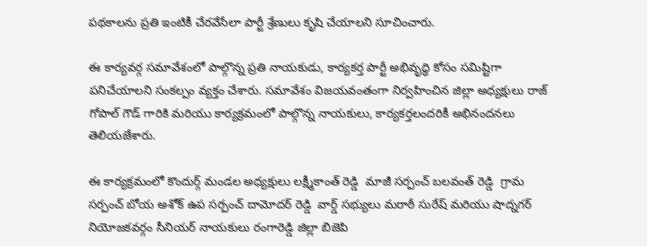పథకాలను ప్రతి ఇంటికీ చేరవేసేలా పార్టీ శ్రేణులు కృషి చేయాలని సూచించారు.

ఈ కార్యవర్గ సమావేశంలో పాల్గొన్న ప్రతి నాయకుడు, కార్యకర్త పార్టీ అభివృద్ధి కోసం సమిష్టిగా పనిచేయాలని సంకల్పం వ్యక్తం చేశారు. సమావేశం విజయవంతంగా నిర్వహించిన జిల్లా అధ్యక్షులు రాజ్‌ గోపాల్ గౌడ్ గారికి మరియు కార్యక్రమంలో పాల్గొన్న నాయకులు, కార్యకర్తలందరికీ అభినందనలు తెలియజేశారు.

ఈ కార్యక్రమంలో కొందుర్గ్ మండల అధ్యక్షులు లక్ష్మీకాంత్ రెడ్డి  మాజీ సర్పంచ్ బలవంత్ రెడ్డి  గ్రామ సర్పంచ్ బోయ అశోక్ ఉప సర్పంచ్ దామోదర్ రెడ్డి  వార్డ్ సభ్యులు మరాఠీ సురేష్ మరియు షాద్నగర్ నియోజకవర్గం సీనియర్ నాయకులు రంగారెడ్డి జిల్లా బిజెపి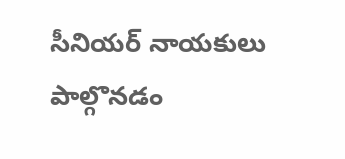సీనియర్ నాయకులు పాల్గొనడం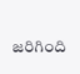జరిగింది